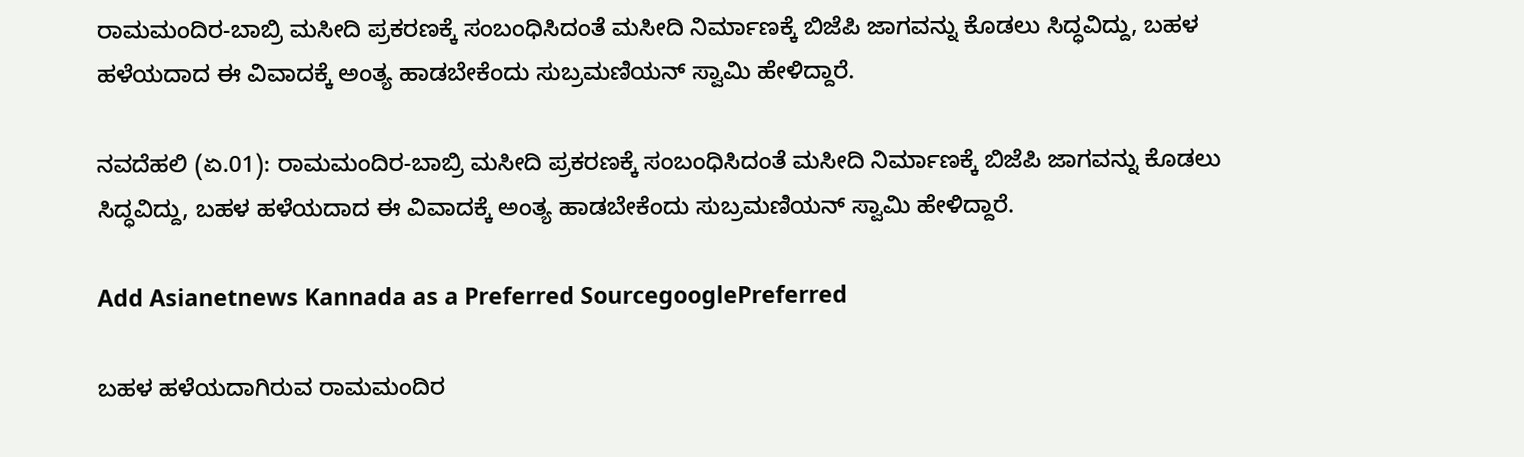ರಾಮಮಂದಿರ-ಬಾಬ್ರಿ ಮಸೀದಿ ಪ್ರಕರಣಕ್ಕೆ ಸಂಬಂಧಿಸಿದಂತೆ ಮಸೀದಿ ನಿರ್ಮಾಣಕ್ಕೆ ಬಿಜೆಪಿ ಜಾಗವನ್ನು ಕೊಡಲು ಸಿದ್ಧವಿದ್ದು, ಬಹಳ ಹಳೆಯದಾದ ಈ ವಿವಾದಕ್ಕೆ ಅಂತ್ಯ ಹಾಡಬೇಕೆಂದು ಸುಬ್ರಮಣಿಯನ್ ಸ್ವಾಮಿ ಹೇಳಿದ್ದಾರೆ.

ನವದೆಹಲಿ (ಏ.01): ರಾಮಮಂದಿರ-ಬಾಬ್ರಿ ಮಸೀದಿ ಪ್ರಕರಣಕ್ಕೆ ಸಂಬಂಧಿಸಿದಂತೆ ಮಸೀದಿ ನಿರ್ಮಾಣಕ್ಕೆ ಬಿಜೆಪಿ ಜಾಗವನ್ನು ಕೊಡಲು ಸಿದ್ಧವಿದ್ದು, ಬಹಳ ಹಳೆಯದಾದ ಈ ವಿವಾದಕ್ಕೆ ಅಂತ್ಯ ಹಾಡಬೇಕೆಂದು ಸುಬ್ರಮಣಿಯನ್ ಸ್ವಾಮಿ ಹೇಳಿದ್ದಾರೆ.

Add Asianetnews Kannada as a Preferred SourcegooglePreferred

ಬಹಳ ಹಳೆಯದಾಗಿರುವ ರಾಮಮಂದಿರ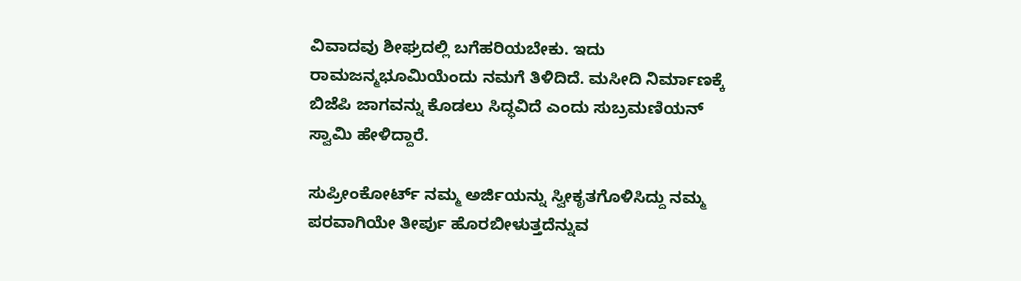ವಿವಾದವು ಶೀಘ್ರದಲ್ಲಿ ಬಗೆಹರಿಯಬೇಕು. ಇದು ರಾಮಜನ್ಮಭೂಮಿಯೆಂದು ನಮಗೆ ತಿಳಿದಿದೆ. ಮಸೀದಿ ನಿರ್ಮಾಣಕ್ಕೆ ಬಿಜೆಪಿ ಜಾಗವನ್ನು ಕೊಡಲು ಸಿದ್ಧವಿದೆ ಎಂದು ಸುಬ್ರಮಣಿಯನ್ ಸ್ವಾಮಿ ಹೇಳಿದ್ದಾರೆ.

ಸುಪ್ರೀಂಕೋರ್ಟ್ ನಮ್ಮ ಅರ್ಜಿಯನ್ನು ಸ್ವೀಕೃತಗೊಳಿಸಿದ್ದು ನಮ್ಮ ಪರವಾಗಿಯೇ ತೀರ್ಪು ಹೊರಬೀಳುತ್ತದೆನ್ನುವ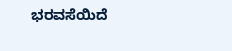ಭರವಸೆಯಿದೆ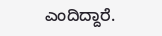ಎಂದಿದ್ದಾರೆ.